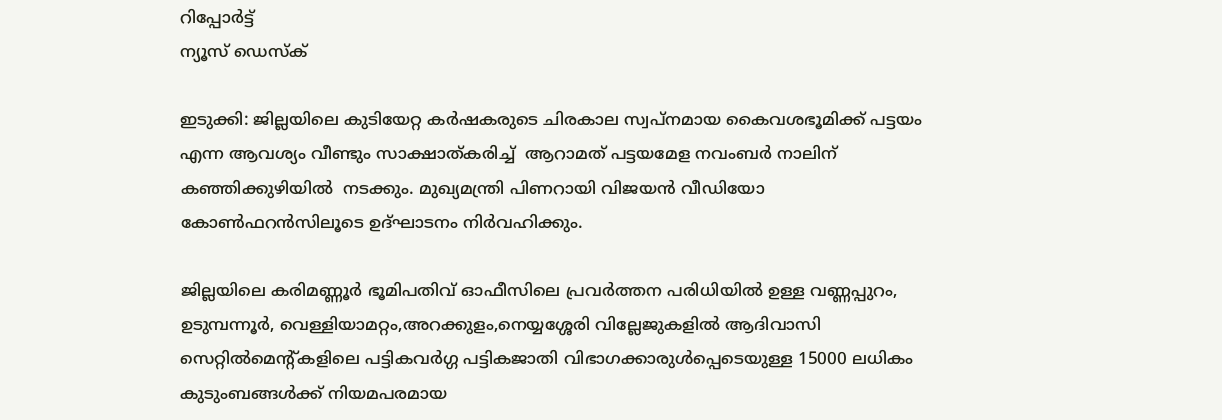റിപ്പോര്‍ട്ട്
ന്യൂസ് ഡെസ്ക്

ഇടുക്കി: ജില്ലയിലെ കുടിയേറ്റ കര്‍ഷകരുടെ ചിരകാല സ്വപ്നമായ കൈവശഭൂമിക്ക് പട്ടയം എന്ന ആവശ്യം വീണ്ടും സാക്ഷാത്കരിച്ച്  ആറാമത് പട്ടയമേള നവംബര്‍ നാലിന് കഞ്ഞിക്കുഴിയില്‍  നടക്കും. മുഖ്യമന്ത്രി പിണറായി വിജയന്‍ വീഡിയോ കോണ്‍ഫറന്‍സിലൂടെ ഉദ്ഘാടനം നിര്‍വഹിക്കും.

ജില്ലയിലെ കരിമണ്ണൂര്‍ ഭൂമിപതിവ് ഓഫീസിലെ പ്രവര്‍ത്തന പരിധിയില്‍ ഉള്ള വണ്ണപ്പുറം, ഉടുമ്പന്നൂര്‍, വെള്ളിയാമറ്റം,അറക്കുളം,നെയ്യശ്ശേരി വില്ലേജുകളില്‍ ആദിവാസി സെറ്റില്‍മെന്റ്കളിലെ പട്ടികവര്‍ഗ്ഗ പട്ടികജാതി വിഭാഗക്കാരുള്‍പ്പെടെയുള്ള 15000 ലധികം കുടുംബങ്ങള്‍ക്ക് നിയമപരമായ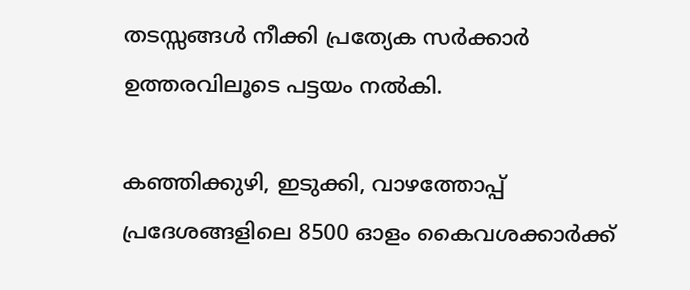തടസ്സങ്ങള്‍ നീക്കി പ്രത്യേക സര്‍ക്കാര്‍ ഉത്തരവിലൂടെ പട്ടയം നല്‍കി.

കഞ്ഞിക്കുഴി, ഇടുക്കി, വാഴത്തോപ്പ് പ്രദേശങ്ങളിലെ 8500 ഓളം കൈവശക്കാര്‍ക്ക്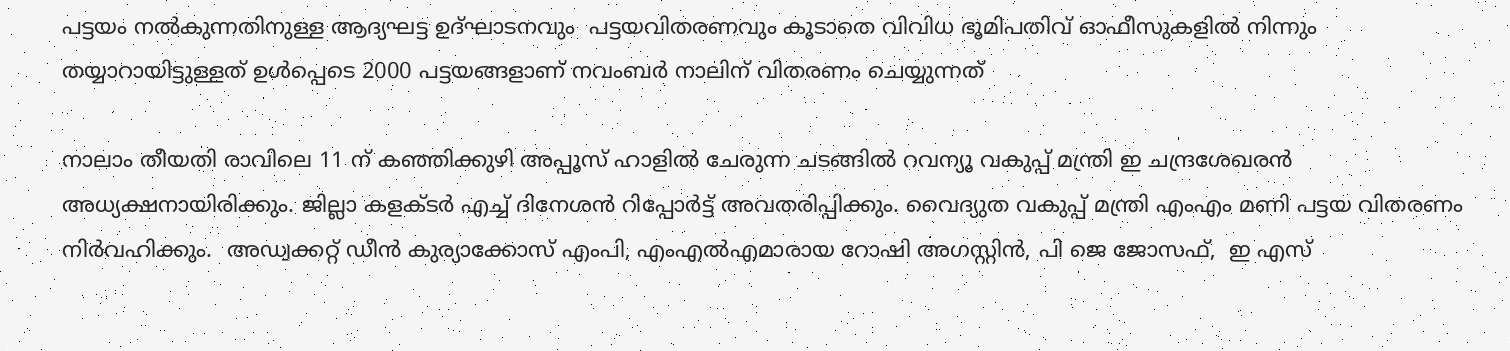പട്ടയം നല്‍കുന്നതിനുള്ള ആദ്യഘട്ട ഉദ്ഘാടനവും  പട്ടയവിതരണവും കൂടാതെ വിവിധ ഭൂമിപതിവ് ഓഫീസുകളില്‍ നിന്നും തയ്യാറായിട്ടുള്ളത് ഉള്‍പ്പെടെ 2000 പട്ടയങ്ങളാണ് നവംബര്‍ നാലിന് വിതരണം ചെയ്യുന്നത്

നാലാം തീയതി രാവിലെ 11 ന് കഞ്ഞിക്കുഴി അപ്പൂസ് ഹാളില്‍ ചേരുന്ന ചടങ്ങില്‍ റവന്യൂ വകുപ്പ് മന്ത്രി ഇ ചന്ദ്രശേഖരന്‍ അധ്യക്ഷനായിരിക്കും. ജില്ലാ കളക്ടര്‍ എച്ച് ദിനേശന്‍ റിപ്പോര്‍ട്ട് അവതരിപ്പിക്കും. വൈദ്യുത വകുപ്പ് മന്ത്രി എംഎം മണി പട്ടയ വിതരണം നിര്‍വഹിക്കും.  അഡ്വക്കറ്റ് ഡീന്‍ കുര്യാക്കോസ് എംപി, എംഎല്‍എമാരായ റോഷി അഗസ്റ്റിന്‍, പി ജെ ജോസഫ്,  ഇ എസ്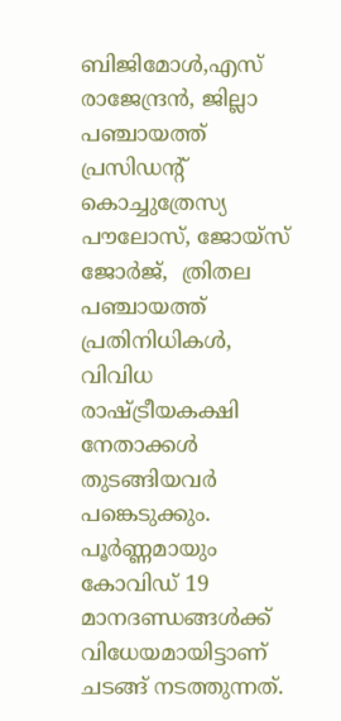ബിജിമോള്‍,എസ് രാജേന്ദ്രന്‍, ജില്ലാ പഞ്ചായത്ത് പ്രസിഡന്റ്  കൊച്ചുത്രേസ്യ പൗലോസ്, ജോയ്സ് ജോര്‍ജ്,  ത്രിതല പഞ്ചായത്ത് പ്രതിനിധികള്‍, വിവിധ രാഷ്ട്രീയകക്ഷി നേതാക്കള്‍ തുടങ്ങിയവര്‍ പങ്കെടുക്കും. പൂര്‍ണ്ണമായും കോവിഡ് 19 മാനദണ്ഡങ്ങള്‍ക്ക്  വിധേയമായിട്ടാണ് ചടങ്ങ് നടത്തുന്നത്.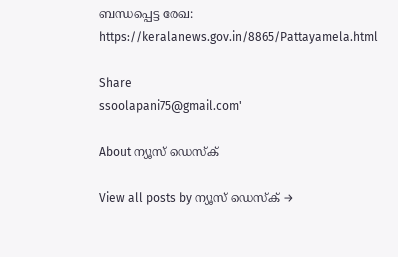ബന്ധപ്പെട്ട രേഖ: https://keralanews.gov.in/8865/Pattayamela.html

Share
ssoolapani75@gmail.com'

About ന്യൂസ് ഡെസ്ക്

View all posts by ന്യൂസ് ഡെസ്ക് →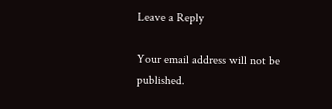Leave a Reply

Your email address will not be published.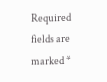Required fields are marked *